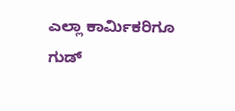ಎಲ್ಲಾ ಕಾರ್ಮಿಕರಿಗೂ ಗುಡ್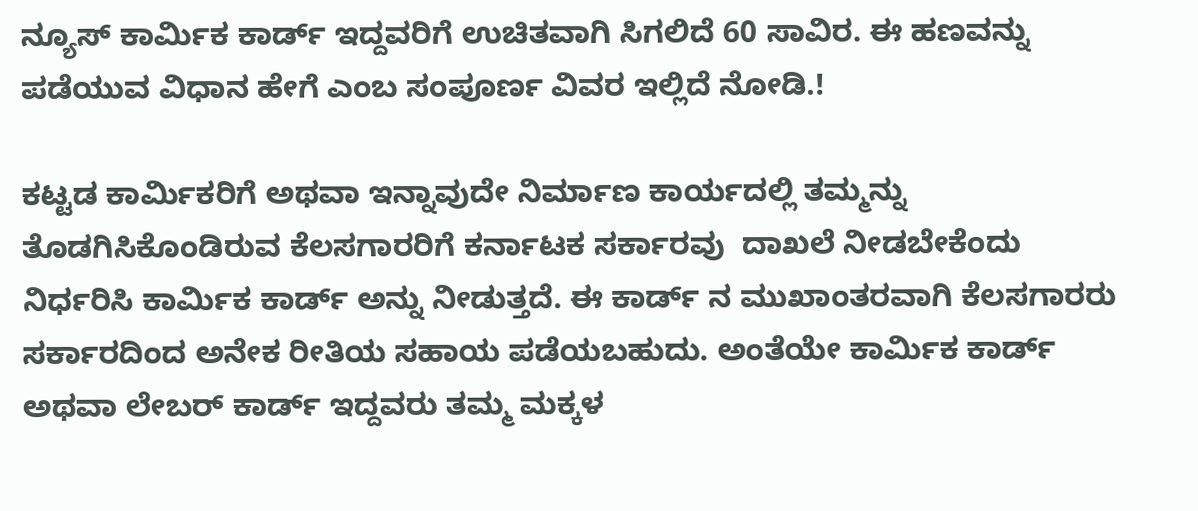ನ್ಯೂಸ್ ಕಾರ್ಮಿಕ ಕಾರ್ಡ್ ಇದ್ದವರಿಗೆ ಉಚಿತವಾಗಿ ಸಿಗಲಿದೆ 60 ಸಾವಿರ. ಈ ಹಣವನ್ನು ಪಡೆಯುವ ವಿಧಾನ ಹೇಗೆ ಎಂಬ ಸಂಪೂರ್ಣ ವಿವರ ಇಲ್ಲಿದೆ ನೋಡಿ.!

ಕಟ್ಟಡ ಕಾರ್ಮಿಕರಿಗೆ ಅಥವಾ ಇನ್ನಾವುದೇ ನಿರ್ಮಾಣ ಕಾರ್ಯದಲ್ಲಿ ತಮ್ಮನ್ನು ತೊಡಗಿಸಿಕೊಂಡಿರುವ ಕೆಲಸಗಾರರಿಗೆ ಕರ್ನಾಟಕ ಸರ್ಕಾರವು  ದಾಖಲೆ ನೀಡಬೇಕೆಂದು ನಿರ್ಧರಿಸಿ ಕಾರ್ಮಿಕ ಕಾರ್ಡ್ ಅನ್ನು ನೀಡುತ್ತದೆ. ಈ ಕಾರ್ಡ್ ನ ಮುಖಾಂತರವಾಗಿ ಕೆಲಸಗಾರರು ಸರ್ಕಾರದಿಂದ ಅನೇಕ ರೀತಿಯ ಸಹಾಯ ಪಡೆಯಬಹುದು. ಅಂತೆಯೇ ಕಾರ್ಮಿಕ ಕಾರ್ಡ್ ಅಥವಾ ಲೇಬರ್ ಕಾರ್ಡ್ ಇದ್ದವರು ತಮ್ಮ ಮಕ್ಕಳ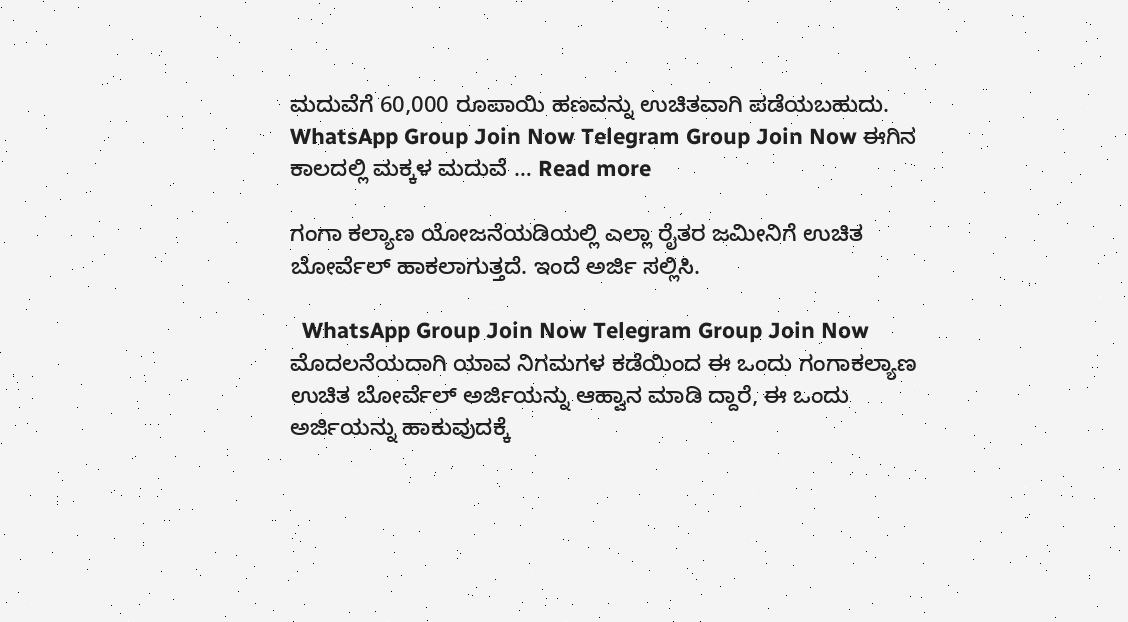ಮದುವೆಗೆ 60,000 ರೂಪಾಯಿ ಹಣವನ್ನು ಉಚಿತವಾಗಿ ಪಡೆಯಬಹುದು. WhatsApp Group Join Now Telegram Group Join Now ಈಗಿನ ಕಾಲದಲ್ಲಿ ಮಕ್ಕಳ ಮದುವೆ … Read more

ಗಂಗಾ ಕಲ್ಯಾಣ ಯೋಜನೆಯಡಿಯಲ್ಲಿ ಎಲ್ಲಾ ರೈತರ ಜಮೀನಿಗೆ ಉಚಿತ ಬೋರ್ವೆಲ್ ಹಾಕಲಾಗುತ್ತದೆ. ಇಂದೆ ಅರ್ಜಿ ಸಲ್ಲಿಸಿ.

  WhatsApp Group Join Now Telegram Group Join Now ಮೊದಲನೆಯದಾಗಿ ಯಾವ ನಿಗಮಗಳ ಕಡೆಯಿಂದ ಈ ಒಂದು ಗಂಗಾಕಲ್ಯಾಣ ಉಚಿತ ಬೋರ್ವೆಲ್ ಅರ್ಜಿಯನ್ನು ಆಹ್ವಾನ ಮಾಡಿ ದ್ದಾರೆ, ಈ ಒಂದು ಅರ್ಜಿಯನ್ನು ಹಾಕುವುದಕ್ಕೆ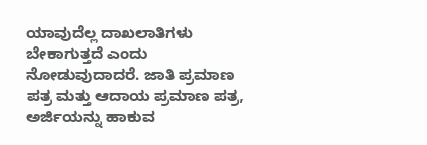ಯಾವುದೆಲ್ಲ ದಾಖಲಾತಿಗಳು ಬೇಕಾಗುತ್ತದೆ ಎಂದು ನೋಡುವುದಾದರೆ. ಜಾತಿ ಪ್ರಮಾಣ ಪತ್ರ ಮತ್ತು ಆದಾಯ ಪ್ರಮಾಣ ಪತ್ರ, ಅರ್ಜಿಯನ್ನು ಹಾಕುವ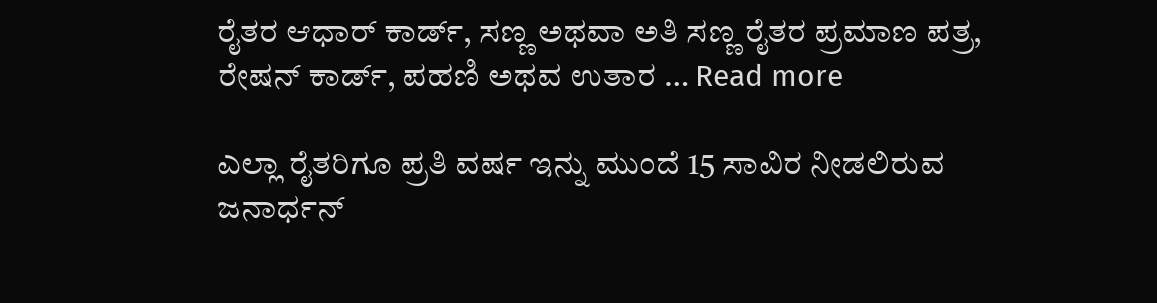ರೈತರ ಆಧಾರ್ ಕಾರ್ಡ್, ಸಣ್ಣ ಅಥವಾ ಅತಿ ಸಣ್ಣ ರೈತರ ಪ್ರಮಾಣ ಪತ್ರ, ರೇಷನ್ ಕಾರ್ಡ್, ಪಹಣಿ ಅಥವ ಉತಾರ … Read more

ಎಲ್ಲಾ ರೈತರಿಗೂ ಪ್ರತಿ ವರ್ಷ ಇನ್ನು ಮುಂದೆ 15 ಸಾವಿರ ನೀಡಲಿರುವ ಜನಾರ್ಧನ್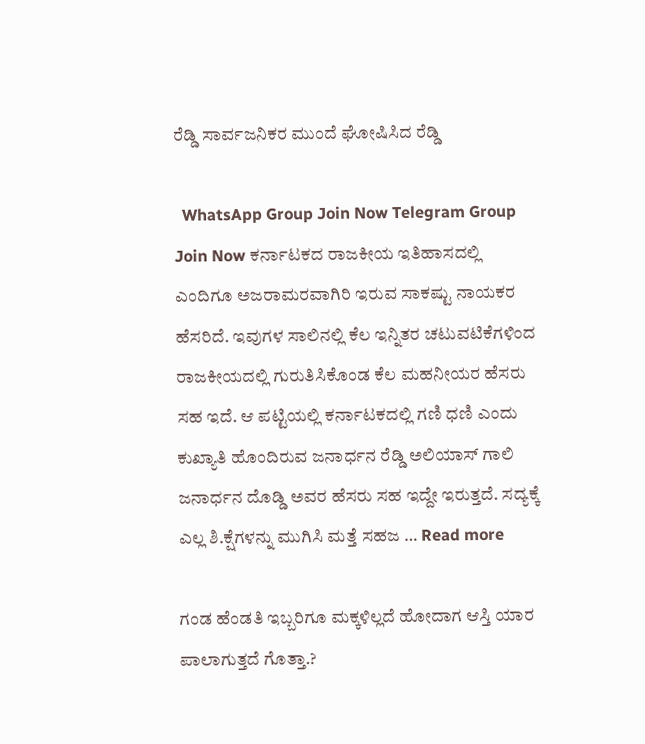ರೆಡ್ಡಿ ಸಾರ್ವಜನಿಕರ ಮುಂದೆ ಘೋಷಿಸಿದ ರೆಡ್ಡಿ

  WhatsApp Group Join Now Telegram Group Join Now ಕರ್ನಾಟಕದ ರಾಜಕೀಯ ಇತಿಹಾಸದಲ್ಲಿ ಎಂದಿಗೂ ಅಜರಾಮರವಾಗಿರಿ ಇರುವ ಸಾಕಷ್ಟು ನಾಯಕರ ಹೆಸರಿದೆ. ಇವುಗಳ ಸಾಲಿನಲ್ಲಿ ಕೆಲ ಇನ್ನಿತರ ಚಟುವಟಿಕೆಗಳಿಂದ ರಾಜಕೀಯದಲ್ಲಿ ಗುರುತಿಸಿಕೊಂಡ ಕೆಲ ಮಹನೀಯರ ಹೆಸರು ಸಹ ಇದೆ. ಆ ಪಟ್ಟಿಯಲ್ಲಿ ಕರ್ನಾಟಕದಲ್ಲಿ ಗಣಿ ಧಣಿ ಎಂದು ಕುಖ್ಯಾತಿ ಹೊಂದಿರುವ ಜನಾರ್ಧನ ರೆಡ್ಡಿ ಅಲಿಯಾಸ್ ಗಾಲಿ ಜನಾರ್ಧನ ದೊಡ್ಡಿ ಅವರ ಹೆಸರು ಸಹ ಇದ್ದೇ ಇರುತ್ತದೆ. ಸದ್ಯಕ್ಕೆ ಎಲ್ಲ ಶಿ.ಕ್ಷೆಗಳನ್ನು ಮುಗಿಸಿ ಮತ್ತೆ ಸಹಜ … Read more

ಗಂಡ ಹೆಂಡತಿ ಇಬ್ಬರಿಗೂ ಮಕ್ಕಳಿಲ್ಲದೆ ಹೋದಾಗ ಆಸ್ತಿ ಯಾರ ಪಾಲಾಗುತ್ತದೆ ಗೊತ್ತಾ.?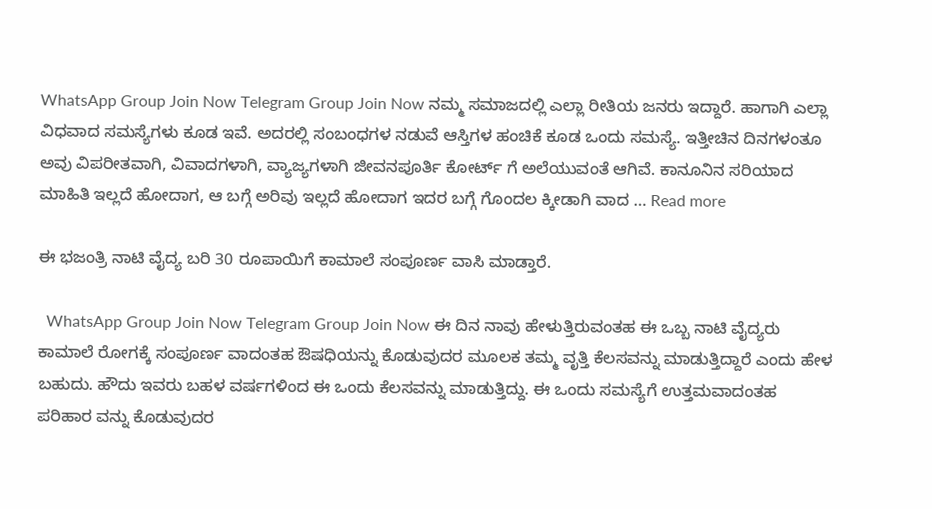WhatsApp Group Join Now Telegram Group Join Now ನಮ್ಮ ಸಮಾಜದಲ್ಲಿ ಎಲ್ಲಾ ರೀತಿಯ ಜನರು ಇದ್ದಾರೆ. ಹಾಗಾಗಿ ಎಲ್ಲಾ ವಿಧವಾದ ಸಮಸ್ಯೆಗಳು ಕೂಡ ಇವೆ. ಅದರಲ್ಲಿ ಸಂಬಂಧಗಳ ನಡುವೆ ಆಸ್ತಿಗಳ ಹಂಚಿಕೆ ಕೂಡ ಒಂದು ಸಮಸ್ಯೆ. ಇತ್ತೀಚಿನ ದಿನಗಳಂತೂ ಅವು ವಿಪರೀತವಾಗಿ, ವಿವಾದಗಳಾಗಿ, ವ್ಯಾಜ್ಯಗಳಾಗಿ ಜೀವನಪೂರ್ತಿ ಕೋರ್ಟ್ ಗೆ ಅಲೆಯುವಂತೆ ಆಗಿವೆ. ಕಾನೂನಿನ ಸರಿಯಾದ ಮಾಹಿತಿ ಇಲ್ಲದೆ ಹೋದಾಗ, ಆ ಬಗ್ಗೆ ಅರಿವು ಇಲ್ಲದೆ ಹೋದಾಗ ಇದರ ಬಗ್ಗೆ ಗೊಂದಲ ಕ್ಕೀಡಾಗಿ ವಾದ … Read more

ಈ ಭಜಂತ್ರಿ ನಾಟಿ ವೈದ್ಯ ಬರಿ 30 ರೂಪಾಯಿಗೆ ಕಾಮಾಲೆ ಸಂಪೂರ್ಣ ವಾಸಿ ಮಾಡ್ತಾರೆ.

  WhatsApp Group Join Now Telegram Group Join Now ಈ ದಿನ ನಾವು ಹೇಳುತ್ತಿರುವಂತಹ ಈ ಒಬ್ಬ ನಾಟಿ ವೈದ್ಯರು ಕಾಮಾಲೆ ರೋಗಕ್ಕೆ ಸಂಪೂರ್ಣ ವಾದಂತಹ ಔಷಧಿಯನ್ನು ಕೊಡುವುದರ ಮೂಲಕ ತಮ್ಮ ವೃತ್ತಿ ಕೆಲಸವನ್ನು ಮಾಡುತ್ತಿದ್ದಾರೆ ಎಂದು ಹೇಳ ಬಹುದು. ಹೌದು ಇವರು ಬಹಳ ವರ್ಷಗಳಿಂದ ಈ ಒಂದು ಕೆಲಸವನ್ನು ಮಾಡುತ್ತಿದ್ದು. ಈ ಒಂದು ಸಮಸ್ಯೆಗೆ ಉತ್ತಮವಾದಂತಹ ಪರಿಹಾರ ವನ್ನು ಕೊಡುವುದರ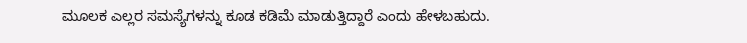ಮೂಲಕ ಎಲ್ಲರ ಸಮಸ್ಯೆಗಳನ್ನು ಕೂಡ ಕಡಿಮೆ ಮಾಡುತ್ತಿದ್ದಾರೆ ಎಂದು ಹೇಳಬಹುದು.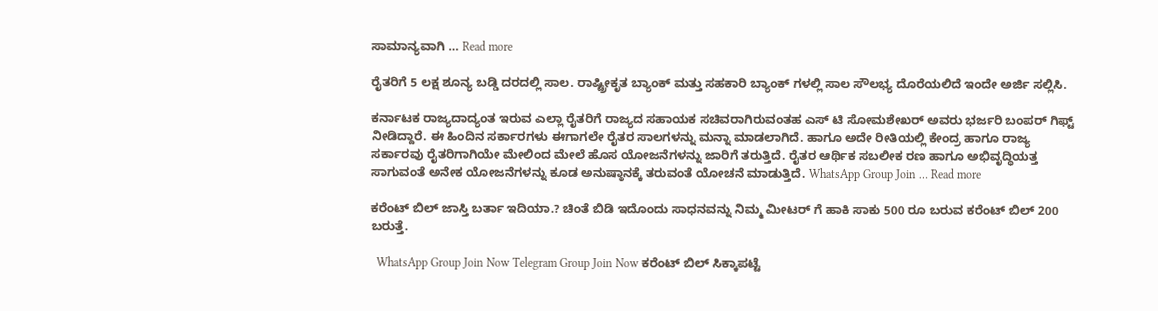ಸಾಮಾನ್ಯವಾಗಿ … Read more

ರೈತರಿಗೆ 5 ಲಕ್ಷ ಶೂನ್ಯ ಬಡ್ಡಿ ದರದಲ್ಲಿ ಸಾಲ. ರಾಷ್ಟ್ರೀಕೃತ ಬ್ಯಾಂಕ್ ಮತ್ತು ಸಹಕಾರಿ ಬ್ಯಾಂಕ್ ಗಳಲ್ಲಿ ಸಾಲ ಸೌಲಭ್ಯ ದೊರೆಯಲಿದೆ ಇಂದೇ ಅರ್ಜಿ ಸಲ್ಲಿಸಿ.

ಕರ್ನಾಟಕ ರಾಜ್ಯದಾದ್ಯಂತ ಇರುವ ಎಲ್ಲಾ ರೈತರಿಗೆ ರಾಜ್ಯದ ಸಹಾಯಕ ಸಚಿವರಾಗಿರುವಂತಹ ಎಸ್ ಟಿ ಸೋಮಶೇಖರ್ ಅವರು ಭರ್ಜರಿ ಬಂಪರ್ ಗಿಫ್ಟ್ ನೀಡಿದ್ದಾರೆ. ಈ ಹಿಂದಿನ ಸರ್ಕಾರಗಳು ಈಗಾಗಲೇ ರೈತರ ಸಾಲಗಳನ್ನು ಮನ್ನಾ ಮಾಡಲಾಗಿದೆ. ಹಾಗೂ ಅದೇ ರೀತಿಯಲ್ಲಿ ಕೇಂದ್ರ ಹಾಗೂ ರಾಜ್ಯ ಸರ್ಕಾರವು ರೈತರಿಗಾಗಿಯೇ ಮೇಲಿಂದ ಮೇಲೆ ಹೊಸ ಯೋಜನೆಗಳನ್ನು ಜಾರಿಗೆ ತರುತ್ತಿದೆ. ರೈತರ ಆರ್ಥಿಕ ಸಬಲೀಕ ರಣ ಹಾಗೂ ಅಭಿವೃದ್ಧಿಯತ್ತ ಸಾಗುವಂತೆ ಅನೇಕ ಯೋಜನೆಗಳನ್ನು ಕೂಡ ಅನುಷ್ಠಾನಕ್ಕೆ ತರುವಂತೆ ಯೋಚನೆ ಮಾಡುತ್ತಿದೆ. WhatsApp Group Join … Read more

ಕರೆಂಟ್ ಬಿಲ್ ಜಾಸ್ತಿ ಬರ್ತಾ ಇದಿಯಾ.? ಚಿಂತೆ ಬಿಡಿ ಇದೊಂದು ಸಾಧನವನ್ನು ನಿಮ್ಮ ಮೀಟರ್ ಗೆ ಹಾಕಿ ಸಾಕು 500 ರೂ ಬರುವ ಕರೆಂಟ್ ಬಿಲ್ 200 ಬರುತ್ತೆ.

  WhatsApp Group Join Now Telegram Group Join Now ಕರೆಂಟ್ ಬಿಲ್ ಸಿಕ್ಕಾಪಟ್ಟೆ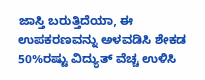ಜಾಸ್ತಿ ಬರುತ್ತಿದೆಯಾ, ಈ ಉಪಕರಣವನ್ನು ಅಳವಡಿಸಿ ಶೇಕಡ 50%ರಷ್ಟು ವಿದ್ಯುತ್ ವೆಚ್ಚ ಉಳಿಸಿ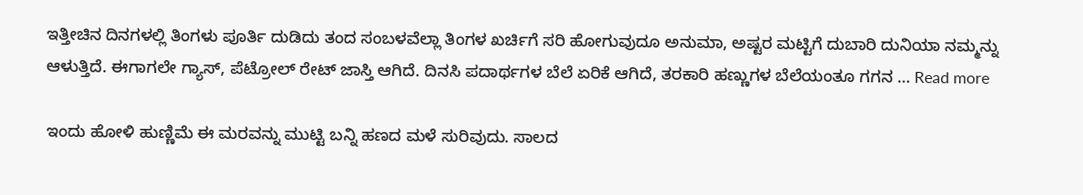ಇತ್ತೀಚಿನ ದಿನಗಳಲ್ಲಿ ತಿಂಗಳು ಪೂರ್ತಿ ದುಡಿದು ತಂದ ಸಂಬಳವೆಲ್ಲಾ ತಿಂಗಳ ಖರ್ಚಿಗೆ ಸರಿ ಹೋಗುವುದೂ ಅನುಮಾ, ಅಷ್ಟರ ಮಟ್ಟಿಗೆ ದುಬಾರಿ ದುನಿಯಾ ನಮ್ಮನ್ನು ಆಳುತ್ತಿದೆ. ಈಗಾಗಲೇ ಗ್ಯಾಸ್, ಪೆಟ್ರೋಲ್ ರೇಟ್ ಜಾಸ್ತಿ ಆಗಿದೆ. ದಿನಸಿ ಪದಾರ್ಥಗಳ ಬೆಲೆ ಏರಿಕೆ ಆಗಿದೆ, ತರಕಾರಿ ಹಣ್ಣುಗಳ ಬೆಲೆಯಂತೂ ಗಗನ … Read more

ಇಂದು ಹೋಳಿ ಹುಣ್ಣಿಮೆ ಈ ಮರವನ್ನು ಮುಟ್ಟಿ ಬನ್ನಿ ಹಣದ ಮಳೆ ಸುರಿವುದು. ಸಾಲದ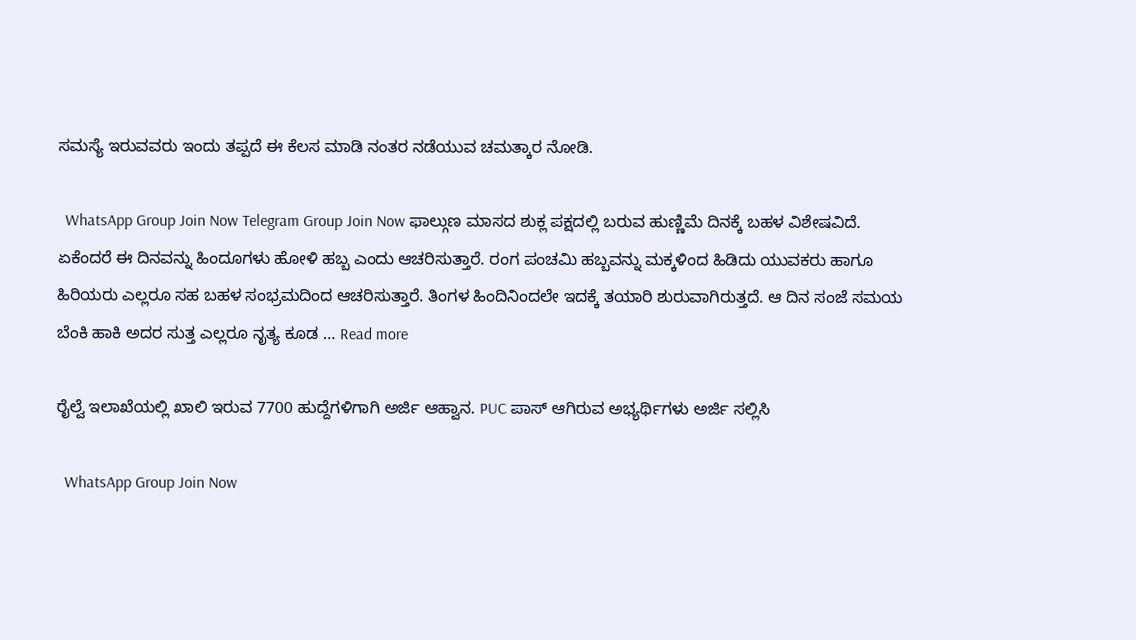ಸಮಸ್ಯೆ ಇರುವವರು ಇಂದು ತಪ್ಪದೆ ಈ ಕೆಲಸ ಮಾಡಿ ನಂತರ ನಡೆಯುವ ಚಮತ್ಕಾರ ನೋಡಿ.

  WhatsApp Group Join Now Telegram Group Join Now ಫಾಲ್ಗುಣ ಮಾಸದ ಶುಕ್ಲ ಪಕ್ಷದಲ್ಲಿ ಬರುವ ಹುಣ್ಣಿಮೆ ದಿನಕ್ಕೆ ಬಹಳ ವಿಶೇಷವಿದೆ. ಏಕೆಂದರೆ ಈ ದಿನವನ್ನು ಹಿಂದೂಗಳು ಹೋಳಿ ಹಬ್ಬ ಎಂದು ಆಚರಿಸುತ್ತಾರೆ. ರಂಗ ಪಂಚಮಿ ಹಬ್ಬವನ್ನು ಮಕ್ಕಳಿಂದ ಹಿಡಿದು ಯುವಕರು ಹಾಗೂ ಹಿರಿಯರು ಎಲ್ಲರೂ ಸಹ ಬಹಳ ಸಂಭ್ರಮದಿಂದ ಆಚರಿಸುತ್ತಾರೆ. ತಿಂಗಳ ಹಿಂದಿನಿಂದಲೇ ಇದಕ್ಕೆ ತಯಾರಿ ಶುರುವಾಗಿರುತ್ತದೆ. ಆ ದಿನ ಸಂಜೆ ಸಮಯ ಬೆಂಕಿ ಹಾಕಿ ಅದರ ಸುತ್ತ ಎಲ್ಲರೂ ನೃತ್ಯ ಕೂಡ … Read more

ರೈಲ್ವೆ ಇಲಾಖೆಯಲ್ಲಿ ಖಾಲಿ ಇರುವ 7700 ಹುದ್ದೆಗಳಿಗಾಗಿ ಅರ್ಜಿ ಆಹ್ವಾನ. PUC ಪಾಸ್ ಆಗಿರುವ ಅಭ್ಯರ್ಥಿಗಳು ಅರ್ಜಿ ಸಲ್ಲಿಸಿ

  WhatsApp Group Join Now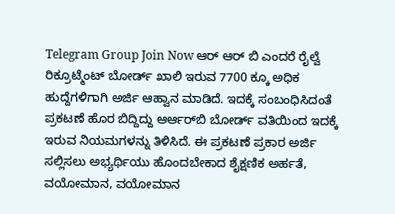Telegram Group Join Now ಆರ್ ಆರ್ ಬಿ ಎಂದರೆ ರೈಲ್ವೆ ರಿಕ್ರೂಟ್ಮೆಂಟ್ ಬೋರ್ಡ್ ಖಾಲಿ ಇರುವ 7700 ಕ್ಕೂ ಅಧಿಕ ಹುದ್ದೆಗಳಿಗಾಗಿ ಅರ್ಜಿ ಆಹ್ವಾನ ಮಾಡಿದೆ. ಇದಕ್ಕೆ ಸಂಬಂಧಿಸಿದಂತೆ ಪ್ರಕಟಣೆ ಹೊರ ಬಿದ್ದಿದ್ದು ಆರ್ಆರ್‌ಬಿ ಬೋರ್ಡ್ ವತಿಯಿಂದ ಇದಕ್ಕೆ ಇರುವ ನಿಯಮಗಳನ್ನು ತಿಳಿಸಿದೆ. ಈ ಪ್ರಕಟಣೆ ಪ್ರಕಾರ ಅರ್ಜಿ ಸಲ್ಲಿಸಲು ಅಭ್ಯರ್ಥಿಯು ಹೊಂದಬೇಕಾದ ಶೈಕ್ಷಣಿಕ ಅರ್ಹತೆ, ವಯೋಮಾನ, ವಯೋಮಾನ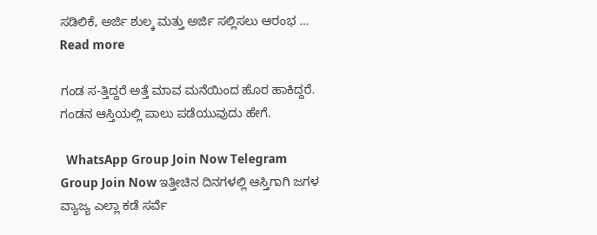ಸಡಿಲಿಕೆ, ಅರ್ಜಿ ಶುಲ್ಕ ಮತ್ತು ಅರ್ಜಿ ಸಲ್ಲಿಸಲು ಆರಂಭ … Read more

ಗಂಡ ಸ-ತ್ತಿದ್ದರೆ ಅತ್ತೆ ಮಾವ ಮನೆಯಿಂದ ಹೊರ ಹಾಕಿದ್ದರೆ. ಗಂಡನ ಆಸ್ತಿಯಲ್ಲಿ ಪಾಲು ಪಡೆಯುವುದು ಹೇಗೆ.

  WhatsApp Group Join Now Telegram Group Join Now ಇತ್ತೀಚಿನ ದಿನಗಳಲ್ಲಿ ಆಸ್ತಿಗಾಗಿ ಜಗಳ ವ್ಯಾಜ್ಯ ಎಲ್ಲಾ ಕಡೆ ಸರ್ವೆ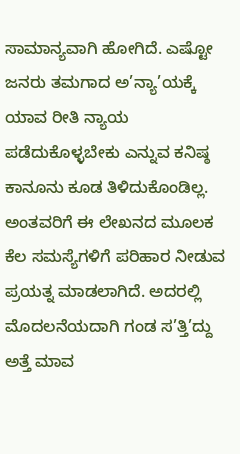ಸಾಮಾನ್ಯವಾಗಿ ಹೋಗಿದೆ. ಎಷ್ಟೋ ಜನರು ತಮಗಾದ ಅ’ನ್ಯಾ’ಯಕ್ಕೆ ಯಾವ ರೀತಿ ನ್ಯಾಯ ಪಡೆದುಕೊಳ್ಳಬೇಕು ಎನ್ನುವ ಕನಿಷ್ಠ ಕಾನೂನು ಕೂಡ ತಿಳಿದುಕೊಂಡಿಲ್ಲ. ಅಂತವರಿಗೆ ಈ ಲೇಖನದ ಮೂಲಕ ಕೆಲ ಸಮಸ್ಯೆಗಳಿಗೆ ಪರಿಹಾರ ನೀಡುವ ಪ್ರಯತ್ನ ಮಾಡಲಾಗಿದೆ. ಅದರಲ್ಲಿ ಮೊದಲನೆಯದಾಗಿ ಗಂಡ ಸ’ತ್ತಿ’ದ್ದು ಅತ್ತೆ ಮಾವ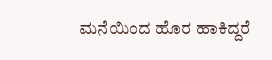ಮನೆಯಿಂದ ಹೊರ ಹಾಕಿದ್ದರೆ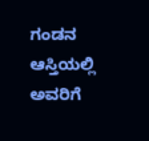ಗಂಡನ ಆಸ್ತಿಯಲ್ಲಿ ಅವರಿಗೆ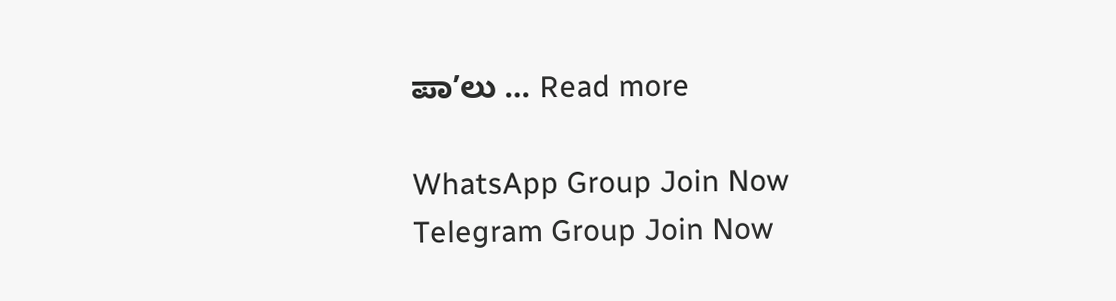ಪಾ’ಲು … Read more

WhatsApp Group Join Now
Telegram Group Join Now